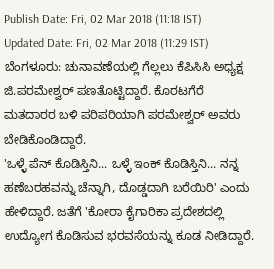Publish Date: Fri, 02 Mar 2018 (11:18 IST)
Updated Date: Fri, 02 Mar 2018 (11:29 IST)
ಬೆಂಗಳೂರು: ಚುನಾವಣೆಯಲ್ಲಿ ಗೆಲ್ಲಲು ಕೆಪಿಸಿಸಿ ಅಧ್ಯಕ್ಷ ಜಿ.ಪರಮೇಶ್ವರ್ ಪಣತೊಟ್ಟಿದ್ದಾರೆ. ಕೊರಟಗೆರೆ ಮತದಾರರ ಬಳಿ ಪರಿಪರಿಯಾಗಿ ಪರಮೇಶ್ವರ್ ಅವರು ಬೇಡಿಕೊಂಡಿದ್ದಾರೆ.
'ಒಳ್ಳೆ ಪೆನ್ ಕೊಡಿಸ್ತಿನಿ... ಒಳ್ಳೆ ಇಂಕ್ ಕೊಡಿಸ್ತಿನಿ... ನನ್ನ ಹಣೆಬರಹವನ್ನು ಚೆನ್ನಾಗಿ, ದೊಡ್ಡದಾಗಿ ಬರೆಯಿರಿ' ಎಂದು ಹೇಳಿದ್ದಾರೆ. ಜತೆಗೆ 'ಕೋರಾ ಕೈಗಾರಿಕಾ ಪ್ರದೇಶದಲ್ಲಿ ಉದ್ಯೋಗ ಕೊಡಿಸುವ ಭರವಸೆಯನ್ನು ಕೂಡ ನೀಡಿದ್ದಾರೆ.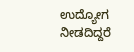ಉದ್ಯೋಗ ನೀಡದಿದ್ದರೆ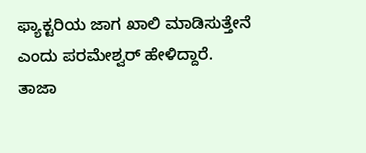ಫ್ಯಾಕ್ಟರಿಯ ಜಾಗ ಖಾಲಿ ಮಾಡಿಸುತ್ತೇನೆ ಎಂದು ಪರಮೇಶ್ವರ್ ಹೇಳಿದ್ದಾರೆ.
ತಾಜಾ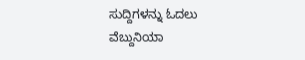ಸುದ್ದಿಗಳನ್ನು ಓದಲು ವೆಬ್ದುನಿಯಾ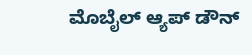ಮೊಬೈಲ್ ಆ್ಯಪ್ ಡೌನ್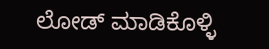ಲೋಡ್ ಮಾಡಿಕೊಳ್ಳಿ